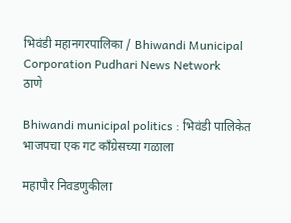भिवंडी महानगरपालिका / Bhiwandi Municipal Corporation Pudhari News Network
ठाणे

Bhiwandi municipal politics : भिवंडी पालिकेत भाजपचा एक गट काँग्रेसच्या गळाला

महापौर निवडणुकीला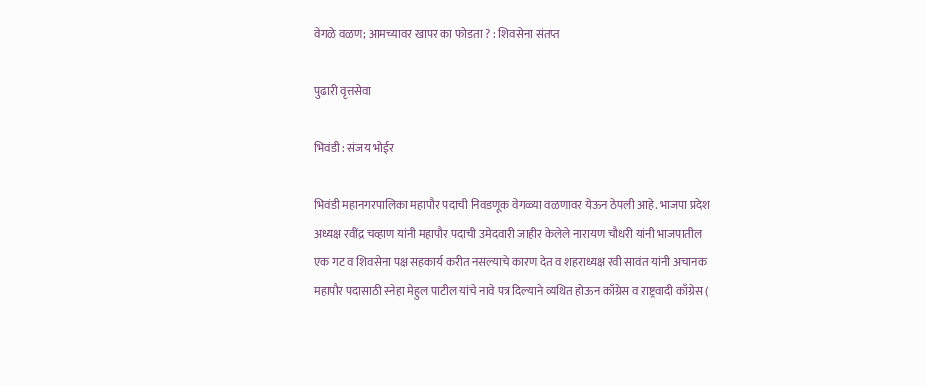वेगळे वळण; आमच्यावर खापर का फोडता ? : शिवसेना संतप्त

पुढारी वृत्तसेवा

भिवंडी : संजय भोईर

भिवंडी महानगरपालिका महापौर पदाची निवडणूक वेगळ्या वळणावर येऊन ठेपली आहे. भाजपा प्रदेश अध्यक्ष रवींद्र चव्हाण यांनी महापौर पदाची उमेदवारी जाहीर केलेले नारायण चौधरी यांनी भाजपातील एक गट व शिवसेना पक्ष सहकार्य करीत नसल्याचे कारण देत व शहराध्यक्ष रवी सावंत यांनी अचानक महापौर पदासाठी स्नेहा मेहुल पाटील यांचे नावे पत्र दिल्याने व्यथित होऊन काँग्रेस व राष्ट्रवादी काँग्रेस (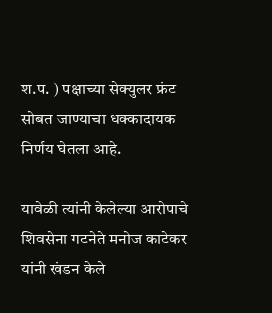श.प. ) पक्षाच्या सेक्युलर फ्रंट सोबत जाण्याचा धक्कादायक निर्णय घेतला आहे.

यावेळी त्यांनी केलेल्या आरोपाचे शिवसेना गटनेते मनोज काटेकर यांनी खंडन केले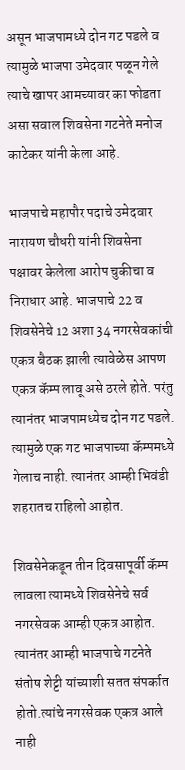असून भाजपामध्ये दोन गट पडले व त्यामुळे भाजपा उमेदवार पळून गेले त्याचे खापर आमच्यावर का फोडता असा सवाल शिवसेना गटनेते मनोज काटेकर यांनी केला आहे.

भाजपाचे महापौर पदाचे उमेदवार नारायण चौधरी यांनी शिवसेना पक्षावर केलेला आरोप चुकीचा व निराधार आहे. भाजपाचे 22 व शिवसेनेचे 12 अशा 34 नगरसेवकांची एकत्र बैठक झाली त्यावेळेस आपण एकत्र कॅम्प लावू असे ठरले होते. परंतु त्यानंतर भाजपामध्येच दोन गट पडले. त्यामुळे एक गट भाजपाच्या कॅम्पमध्ये गेलाच नाही. त्यानंतर आम्ही भिवंडी शहरातच राहिलो आहोत.

शिवसेनेकडून तीन दिवसापूर्वी कॅम्प लावला त्यामध्ये शिवसेनेचे सर्व नगरसेवक आम्ही एकत्र आहोत. त्यानंतर आम्ही भाजपाचे गटनेते संतोष शेट्टी यांच्याशी सतत संपर्कात होतो.त्यांचे नगरसेवक एकत्र आले नाही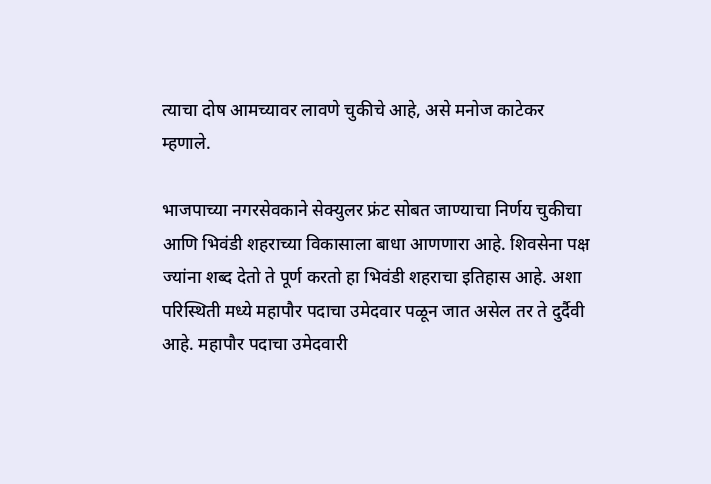त्याचा दोष आमच्यावर लावणे चुकीचे आहे, असे मनोज काटेकर म्हणाले.

भाजपाच्या नगरसेवकाने सेक्युलर फ्रंट सोबत जाण्याचा निर्णय चुकीचा आणि भिवंडी शहराच्या विकासाला बाधा आणणारा आहे. शिवसेना पक्ष ज्यांना शब्द देतो ते पूर्ण करतो हा भिवंडी शहराचा इतिहास आहे. अशा परिस्थिती मध्ये महापौर पदाचा उमेदवार पळून जात असेल तर ते दुर्दैवी आहे. महापौर पदाचा उमेदवारी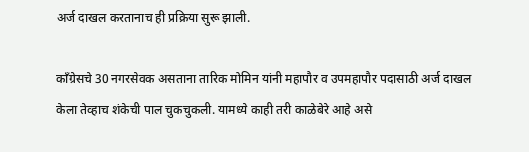अर्ज दाखल करतानाच ही प्रक्रिया सुरू झाली.

काँग्रेसचे 30 नगरसेवक असताना तारिक मोमिन यांनी महापौर व उपमहापौर पदासाठी अर्ज दाखल केला तेव्हाच शंकेची पाल चुकचुकली. यामध्ये काही तरी काळेबेरे आहे असे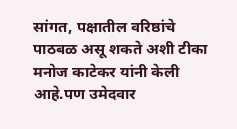सांगत, पक्षातील वरिष्ठांचे पाठबळ असू शकते अशी टीका मनोज काटेकर यांनी केली आहे.पण उमेदवार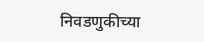निवडणुकीच्या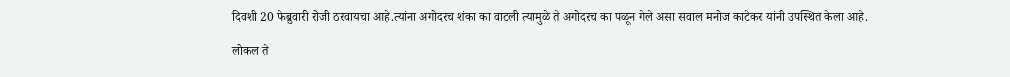दिवशी 20 फेब्रुवारी रोजी ठरवायचा आहे.त्यांना अगोदरच शंका का वाटली त्यामुळे ते अगोदरच का पळून गेले असा सवाल मनोज काटेकर यांनी उपस्थित केला आहे.

लोकल ते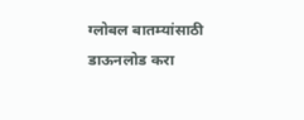ग्लोबल बातम्यांसाठी डाऊनलोड करा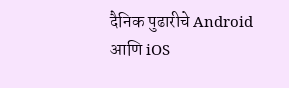दैनिक पुढारीचे Android आणि iOS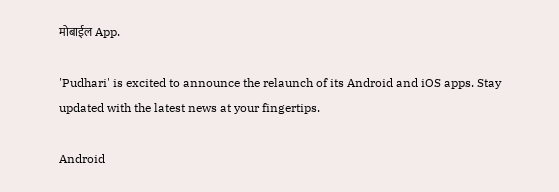मोबाईल App.

'Pudhari' is excited to announce the relaunch of its Android and iOS apps. Stay updated with the latest news at your fingertips.

Android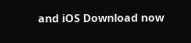and iOS Download now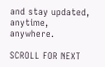and stay updated, anytime, anywhere.

SCROLL FOR NEXT